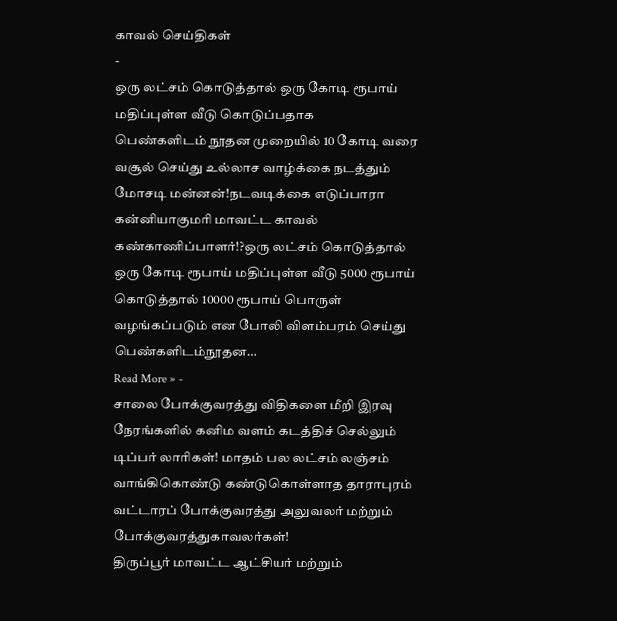காவல் செய்திகள்
-
ஒரு லட்சம் கொடுத்தால் ஒரு கோடி ரூபாய் மதிப்புள்ள வீடு கொடுப்பதாக
பெண்களிடம் நூதன முறையில் 10 கோடி வரை வசூல் செய்து உல்லாச வாழ்க்கை நடத்தும் மோசடி மன்னன்!நடவடிக்கை எடுப்பாரா கன்னியாகுமரி மாவட்ட காவல் கண்காணிப்பாளர்!?ஒரு லட்சம் கொடுத்தால் ஒரு கோடி ரூபாய் மதிப்புள்ள வீடு 5000 ரூபாய் கொடுத்தால் 10000 ரூபாய் பொருள் வழங்கப்படும் என போலி விளம்பரம் செய்து பெண்களிடம்நூதன…
Read More » -
சாலை போக்குவரத்து விதிகளை மீறி இரவு நேரங்களில் கனிம வளம் கடத்திச் செல்லும் டிப்பர் லாரிகள்! மாதம் பல லட்சம் லஞ்சம் வாங்கிகொண்டு கண்டுகொள்ளாத தாராபுரம் வட்டாரப் போக்குவரத்து அலுவலர் மற்றும் போக்குவரத்துகாவலர்கள்!
திருப்பூர் மாவட்ட ஆட்சியர் மற்றும்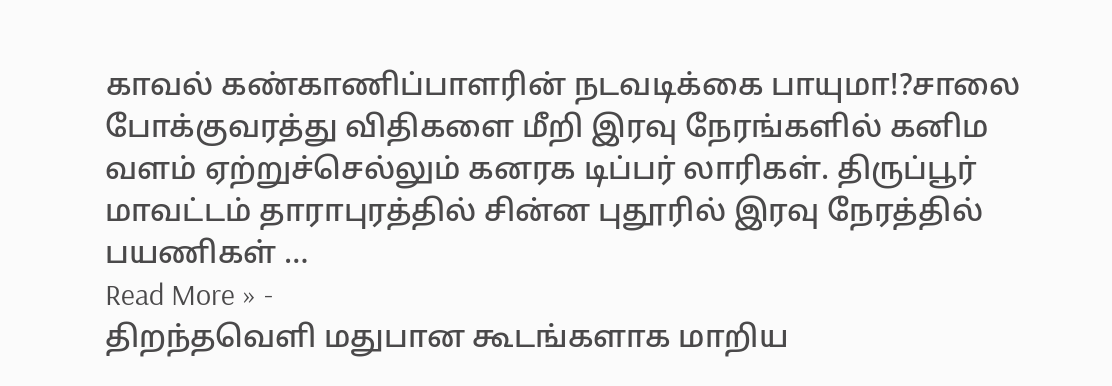காவல் கண்காணிப்பாளரின் நடவடிக்கை பாயுமா!?சாலை போக்குவரத்து விதிகளை மீறி இரவு நேரங்களில் கனிம வளம் ஏற்றுச்செல்லும் கனரக டிப்பர் லாரிகள். திருப்பூர் மாவட்டம் தாராபுரத்தில் சின்ன புதூரில் இரவு நேரத்தில் பயணிகள் …
Read More » -
திறந்தவெளி மதுபான கூடங்களாக மாறிய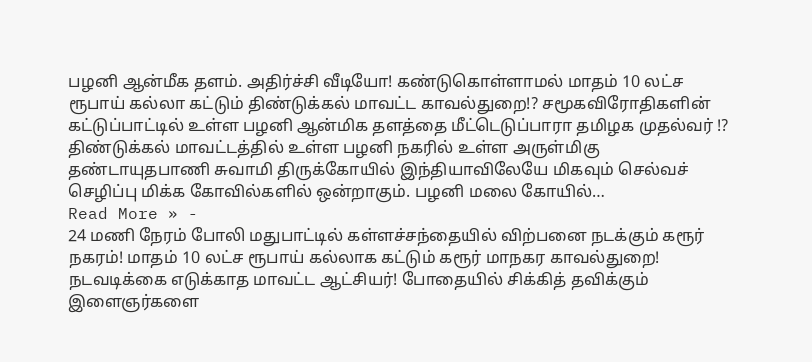பழனி ஆன்மீக தளம். அதிர்ச்சி வீடியோ! கண்டுகொள்ளாமல் மாதம் 10 லட்ச ரூபாய் கல்லா கட்டும் திண்டுக்கல் மாவட்ட காவல்துறை!? சமூகவிரோதிகளின் கட்டுப்பாட்டில் உள்ள பழனி ஆன்மிக தளத்தை மீட்டெடுப்பாரா தமிழக முதல்வர் !?
திண்டுக்கல் மாவட்டத்தில் உள்ள பழனி நகரில் உள்ள அருள்மிகு தண்டாயுதபாணி சுவாமி திருக்கோயில் இந்தியாவிலேயே மிகவும் செல்வச் செழிப்பு மிக்க கோவில்களில் ஒன்றாகும். பழனி மலை கோயில்…
Read More » -
24 மணி நேரம் போலி மதுபாட்டில் கள்ளச்சந்தையில் விற்பனை நடக்கும் கரூர் நகரம்! மாதம் 10 லட்ச ரூபாய் கல்லாக கட்டும் கரூர் மாநகர காவல்துறை! நடவடிக்கை எடுக்காத மாவட்ட ஆட்சியர்! போதையில் சிக்கித் தவிக்கும் இளைஞர்களை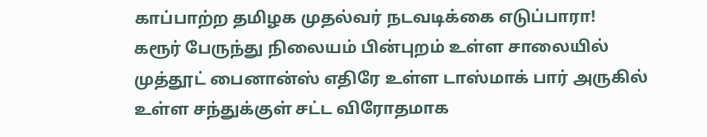காப்பாற்ற தமிழக முதல்வர் நடவடிக்கை எடுப்பாரா!
கரூர் பேருந்து நிலையம் பின்புறம் உள்ள சாலையில் முத்தூட் பைனான்ஸ் எதிரே உள்ள டாஸ்மாக் பார் அருகில் உள்ள சந்துக்குள் சட்ட விரோதமாக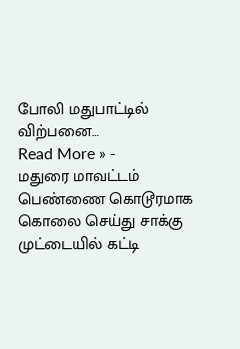போலி மதுபாட்டில் விற்பனை…
Read More » -
மதுரை மாவட்டம் பெண்ணை கொடூரமாக கொலை செய்து சாக்கு முட்டையில் கட்டி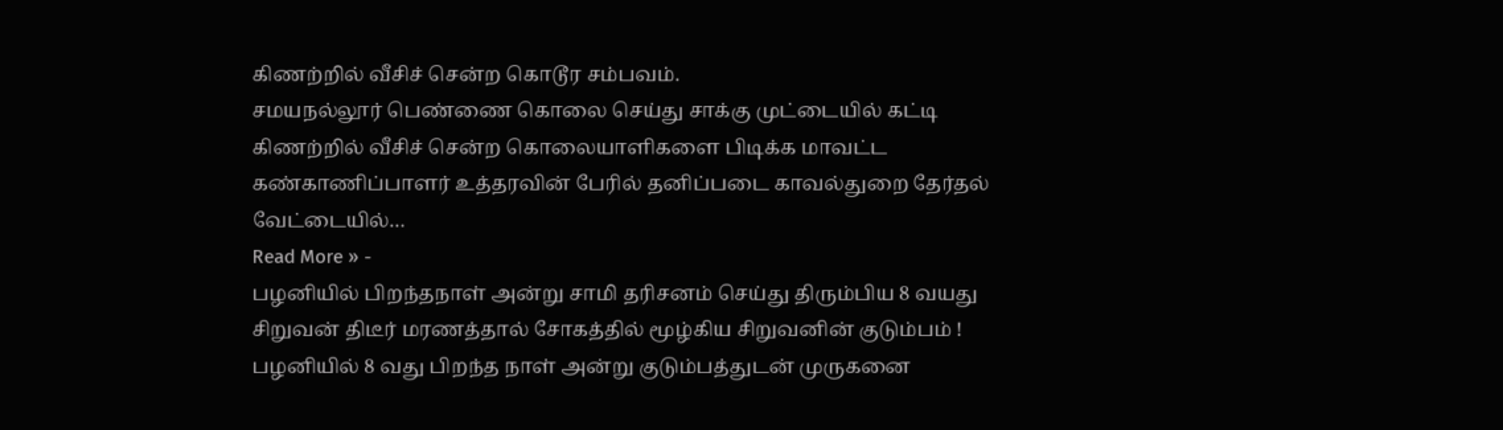கிணற்றில் வீசிச் சென்ற கொடூர சம்பவம்.
சமயநல்லூர் பெண்ணை கொலை செய்து சாக்கு முட்டையில் கட்டி கிணற்றில் வீசிச் சென்ற கொலையாளிகளை பிடிக்க மாவட்ட கண்காணிப்பாளர் உத்தரவின் பேரில் தனிப்படை காவல்துறை தேர்தல் வேட்டையில்…
Read More » -
பழனியில் பிறந்தநாள் அன்று சாமி தரிசனம் செய்து திரும்பிய 8 வயது சிறுவன் திடீர் மரணத்தால் சோகத்தில் மூழ்கிய சிறுவனின் குடும்பம் !
பழனியில் 8 வது பிறந்த நாள் அன்று குடும்பத்துடன் முருகனை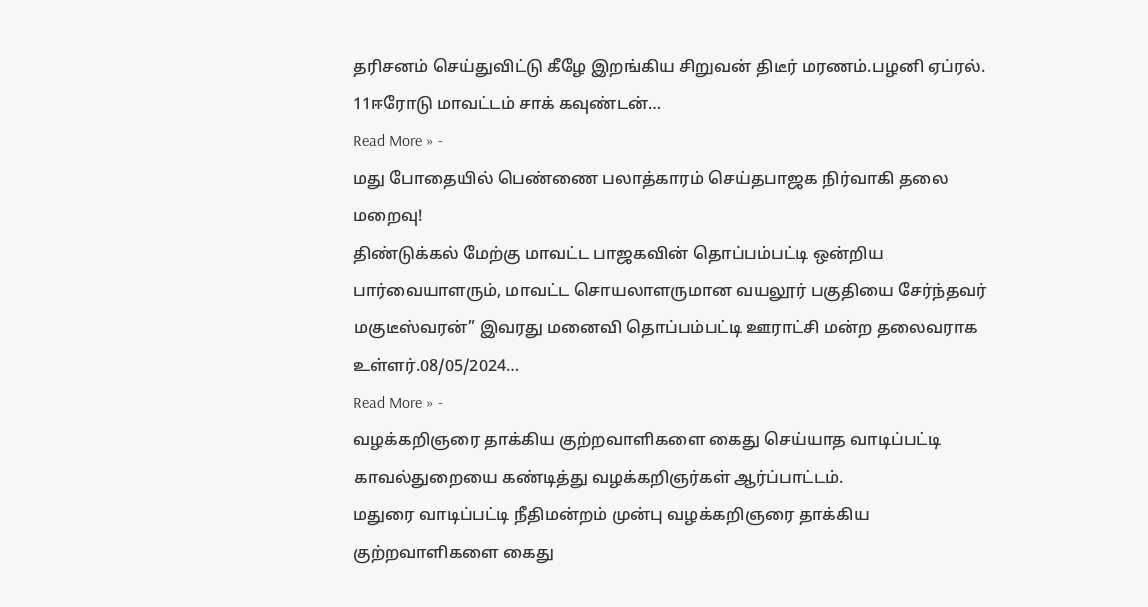தரிசனம் செய்துவிட்டு கீழே இறங்கிய சிறுவன் திடீர் மரணம்.பழனி ஏப்ரல். 11ஈரோடு மாவட்டம் சாக் கவுண்டன்…
Read More » -
மது போதையில் பெண்ணை பலாத்காரம் செய்தபாஜக நிர்வாகி தலை மறைவு!
திண்டுக்கல் மேற்கு மாவட்ட பாஜகவின் தொப்பம்பட்டி ஒன்றிய பார்வையாளரும், மாவட்ட சொயலாளருமான வயலூர் பகுதியை சேர்ந்தவர் மகுடீஸ்வரன்” இவரது மனைவி தொப்பம்பட்டி ஊராட்சி மன்ற தலைவராக உள்ளர்.08/05/2024…
Read More » -
வழக்கறிஞரை தாக்கிய குற்றவாளிகளை கைது செய்யாத வாடிப்பட்டி காவல்துறையை கண்டித்து வழக்கறிஞர்கள் ஆர்ப்பாட்டம்.
மதுரை வாடிப்பட்டி நீதிமன்றம் முன்பு வழக்கறிஞரை தாக்கிய குற்றவாளிகளை கைது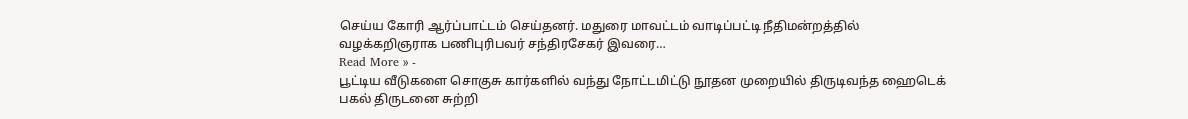செய்ய கோரி ஆர்ப்பாட்டம் செய்தனர். மதுரை மாவட்டம் வாடிப்பட்டி நீதிமன்றத்தில் வழக்கறிஞராக பணிபுரிபவர் சந்திரசேகர் இவரை…
Read More » -
பூட்டிய வீடுகளை சொகுசு கார்களில் வந்து நோட்டமிட்டு நூதன முறையில் திருடிவந்த ஹைடெக் பகல் திருடனை சுற்றி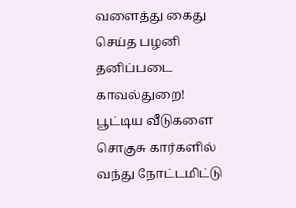வளைத்து கைது செய்த பழனி தனிப்படை காவல்துறை!
பூட்டிய வீடுகளை சொகுசு கார்களில் வந்து நோட்டமிட்டு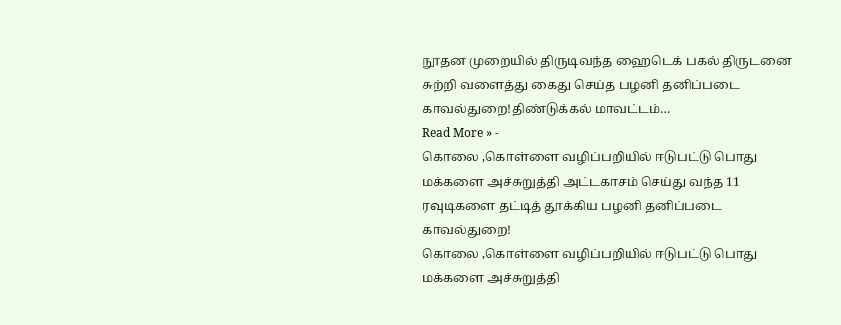நூதன முறையில் திருடிவந்த ஹைடெக் பகல் திருடனை சுற்றி வளைத்து கைது செய்த பழனி தனிப்படை காவல்துறை!திண்டுக்கல் மாவட்டம்…
Read More » -
கொலை ,கொள்ளை வழிப்பறியில் ஈடுபட்டு பொது மக்களை அச்சுறுத்தி அட்டகாசம் செய்து வந்த 11 ரவுடிகளை தட்டித் தூக்கிய பழனி தனிப்படை காவல்துறை!
கொலை ,கொள்ளை வழிப்பறியில் ஈடுபட்டு பொது மக்களை அச்சுறுத்தி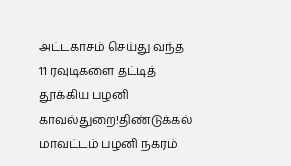அட்டகாசம் செய்து வந்த 11 ரவுடிகளை தட்டித் தூக்கிய பழனி காவல்துறை!திண்டுக்கல் மாவட்டம் பழனி நகரம்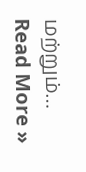மற்றும்…
Read More »